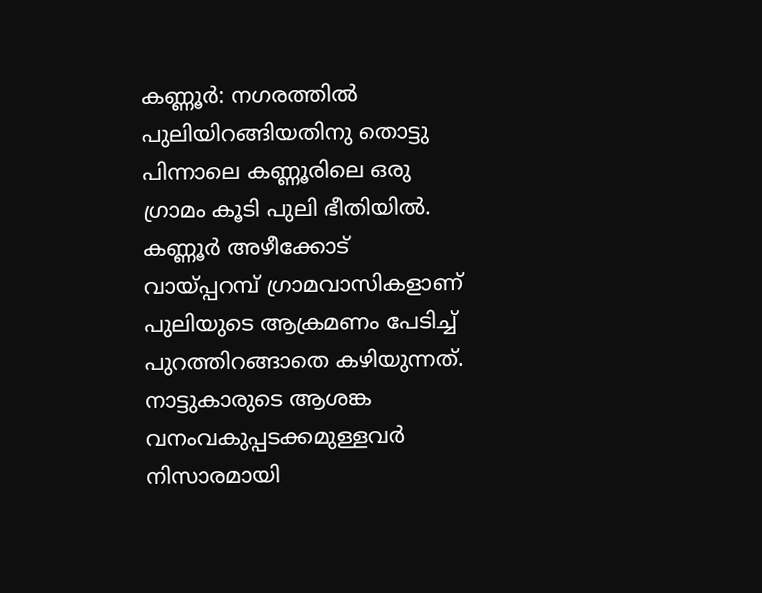കണ്ണൂര്‍: നഗരത്തില്‍ പുലിയിറങ്ങിയതിനു തൊട്ടു പിന്നാലെ കണ്ണൂരിലെ ഒരു ഗ്രാമം കൂടി പുലി ഭീതിയില്‍. കണ്ണൂര്‍ അഴീക്കോട് വായ്പ്പറമ്പ് ഗ്രാമവാസികളാണ് പുലിയുടെ ആക്രമണം പേടിച്ച് പുറത്തിറങ്ങാതെ കഴിയുന്നത്. നാട്ടുകാരുടെ ആശങ്ക വനംവകുപ്പടക്കമുള്ളവര്‍ നിസാരമായി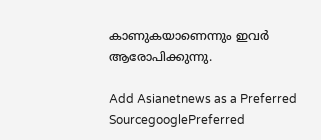കാണുകയാണെന്നും ഇവര്‍ ആരോപിക്കുന്നു.

Add Asianetnews as a Preferred SourcegooglePreferred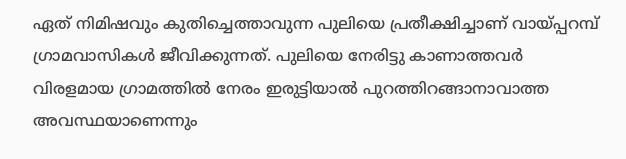ഏത് നിമിഷവും കുതിച്ചെത്താവുന്ന പുലിയെ പ്രതീക്ഷിച്ചാണ് വായ്പ്പറമ്പ് ഗ്രാമവാസികള്‍ ജീവിക്കുന്നത്. പുലിയെ നേരിട്ടു കാണാത്തവര്‍ വിരളമായ ഗ്രാമത്തില്‍ നേരം ഇരുട്ടിയാല്‍ പുറത്തിറങ്ങാനാവാത്ത അവസ്ഥയാണെന്നും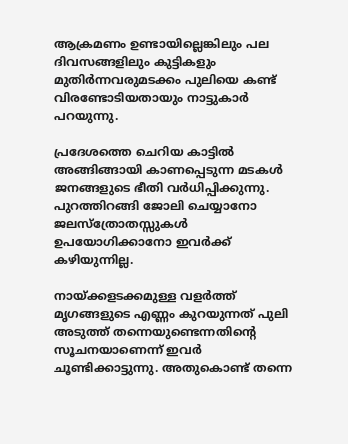ആക്രമണം ഉണ്ടായില്ലെങ്കിലും പല ദിവസങ്ങളിലും കുട്ടികളും മുതിര്‍ന്നവരുമടക്കം പുലിയെ കണ്ട് വിരണ്ടോടിയതായും നാട്ടുകാര്‍ പറയുന്നു.

പ്രദേശത്തെ ചെറിയ കാട്ടില്‍ അങ്ങിങ്ങായി കാണപ്പെടുന്ന മടകള്‍ ജനങ്ങളുടെ ഭീതി വര്‍ധിപ്പിക്കുന്നു. പുറത്തിറങ്ങി ജോലി ചെയ്യാനോ ജലസ്‌ത്രോതസ്സുകള്‍ ഉപയോഗിക്കാനോ ഇവര്‍ക്ക് കഴിയുന്നില്ല.

നായ്ക്കളടക്കമുള്ള വളര്‍ത്ത് മൃഗങ്ങളുടെ എണ്ണം കുറയുന്നത് പുലി അടുത്ത് തന്നെയുണ്ടെന്നതിന്റെ സൂചനയാണെന്ന് ഇവര്‍ ചൂണ്ടിക്കാട്ടുന്നു. അതുകൊണ്ട് തന്നെ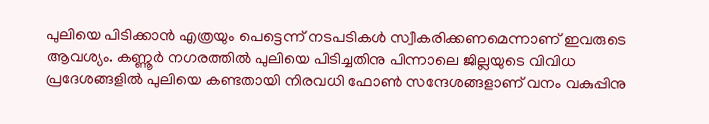പുലിയെ പിടിക്കാന്‍ എത്രയും പെട്ടെന്ന് നടപടികള്‍ സ്വീകരിക്കണമെന്നാണ് ഇവരുടെ ആവശ്യം. കണ്ണൂര്‍ നഗരത്തില്‍ പുലിയെ പിടിച്ചതിനു പിന്നാലെ ജില്ലയുടെ വിവിധ പ്രദേശങ്ങളില്‍ പുലിയെ കണ്ടതായി നിരവധി ഫോണ്‍ സന്ദേശങ്ങളാണ് വനം വകുപ്പിനു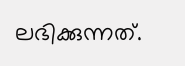ലഭിക്കുന്നത്.